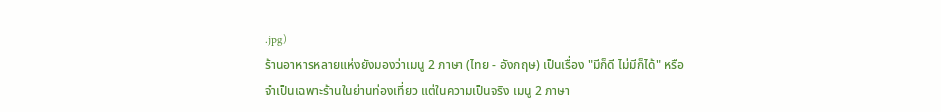.jpg)
ร้านอาหารหลายแห่งยังมองว่าเมนู 2 ภาษา (ไทย - อังกฤษ) เป็นเรื่อง "มีก็ดี ไม่มีก็ได้" หรือจำเป็นเฉพาะร้านในย่านท่องเที่ยว แต่ในความเป็นจริง เมนู 2 ภาษา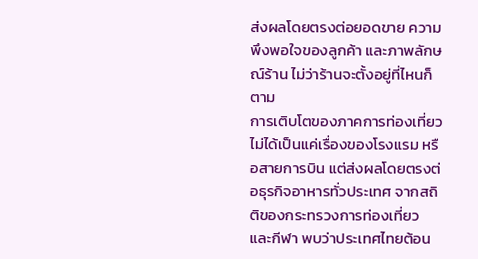ส่งผลโดยตรงต่อยอดขาย ความพึงพอใจของลูกค้า และภาพลักษณ์ร้าน ไม่ว่าร้านจะตั้งอยู่ที่ไหนก็ตาม
การเติบโตของภาคการท่องเที่ยวไม่ได้เป็นแค่เรื่องของโรงแรม หรือสายการบิน แต่ส่งผลโดยตรงต่อธุรกิจอาหารทั่วประเทศ จากสถิติของกระทรวงการท่องเที่ยว และกีฬา พบว่าประเทศไทยต้อน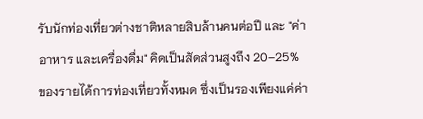รับนักท่องเที่ยวต่างชาติหลายสิบล้านคนต่อปี และ "ค่าอาหาร และเครื่องดื่ม" คิดเป็นสัดส่วนสูงถึง 20–25% ของรายได้การท่องเที่ยวทั้งหมด ซึ่งเป็นรองเพียงแค่ค่า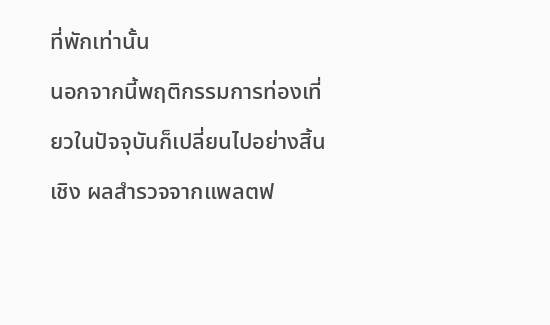ที่พักเท่านั้น
นอกจากนี้พฤติกรรมการท่องเที่ยวในปัจจุบันก็เปลี่ยนไปอย่างสิ้นเชิง ผลสำรวจจากแพลตฟ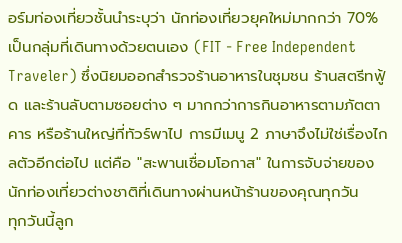อร์มท่องเที่ยวชั้นนำระบุว่า นักท่องเที่ยวยุคใหม่มากกว่า 70% เป็นกลุ่มที่เดินทางด้วยตนเอง (FIT - Free Independent Traveler) ซึ่งนิยมออกสำรวจร้านอาหารในชุมชน ร้านสตรีทฟู้ด และร้านลับตามซอยต่าง ๆ มากกว่าการกินอาหารตามภัตตาคาร หรือร้านใหญ่ที่ทัวร์พาไป การมีเมนู 2 ภาษาจึงไม่ใช่เรื่องไกลตัวอีกต่อไป แต่คือ "สะพานเชื่อมโอกาส" ในการจับจ่ายของนักท่องเที่ยวต่างชาติที่เดินทางผ่านหน้าร้านของคุณทุกวัน
ทุกวันนี้ลูก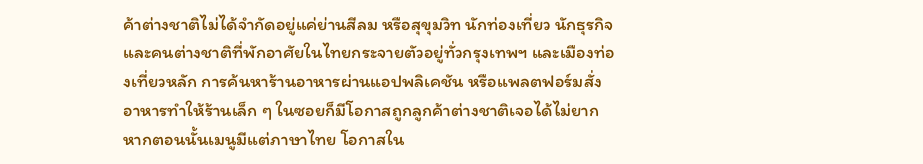ค้าต่างชาติไม่ได้จำกัดอยู่แค่ย่านสีลม หรือสุขุมวิท นักท่องเที่ยว นักธุรกิจ และคนต่างชาติที่พักอาศัยในไทยกระจายตัวอยู่ทั่วกรุงเทพฯ และเมืองท่องเที่ยวหลัก การค้นหาร้านอาหารผ่านแอปพลิเคชัน หรือแพลตฟอร์มสั่งอาหารทำให้ร้านเล็ก ๆ ในซอยก็มีโอกาสถูกลูกค้าต่างชาติเจอได้ไม่ยาก หากตอนนั้นเมนูมีแต่ภาษาไทย โอกาสใน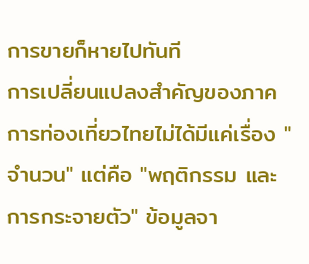การขายก็หายไปทันที
การเปลี่ยนแปลงสำคัญของภาคการท่องเที่ยวไทยไม่ได้มีแค่เรื่อง "จำนวน" แต่คือ "พฤติกรรม และการกระจายตัว" ข้อมูลจา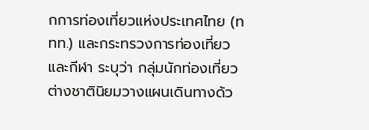กการท่องเที่ยวแห่งประเทศไทย (ททท.) และกระทรวงการท่องเที่ยว และกีฬา ระบุว่า กลุ่มนักท่องเที่ยวต่างชาตินิยมวางแผนเดินทางด้ว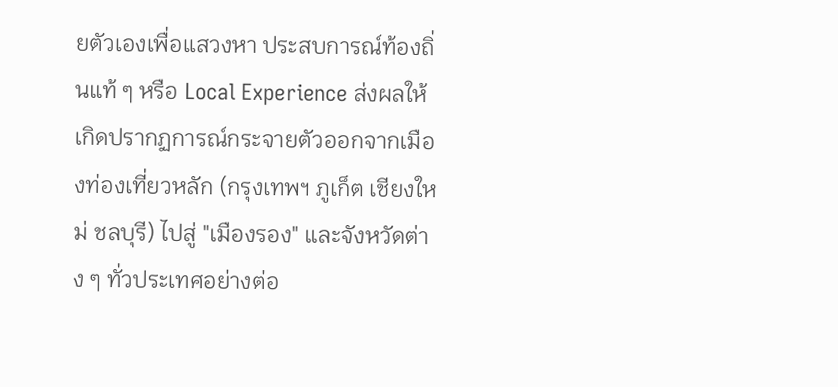ยตัวเองเพื่อแสวงหา ประสบการณ์ท้องถิ่นแท้ ๆ หรือ Local Experience ส่งผลให้เกิดปรากฏการณ์กระจายตัวออกจากเมืองท่องเที่ยวหลัก (กรุงเทพฯ ภูเก็ต เชียงใหม่ ชลบุรี) ไปสู่ "เมืองรอง" และจังหวัดต่าง ๆ ทั่วประเทศอย่างต่อ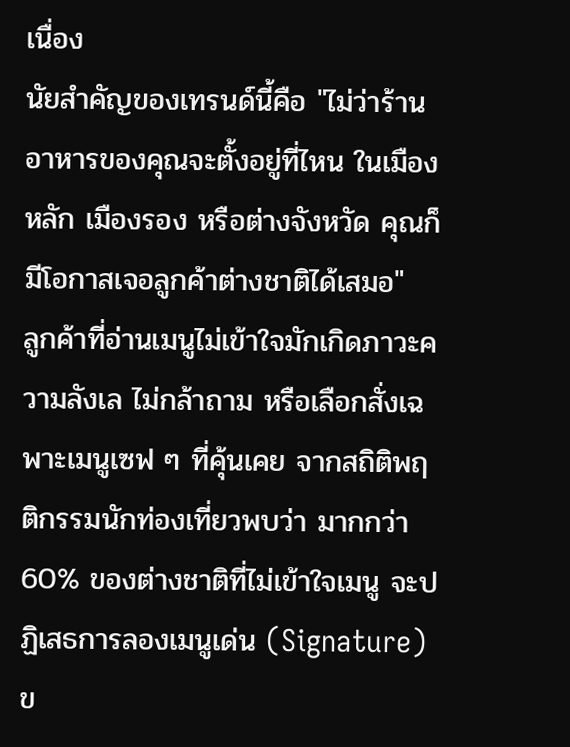เนื่อง
นัยสำคัญของเทรนด์นี้คือ "ไม่ว่าร้านอาหารของคุณจะตั้งอยู่ที่ไหน ในเมืองหลัก เมืองรอง หรือต่างจังหวัด คุณก็มีโอกาสเจอลูกค้าต่างชาติได้เสมอ"
ลูกค้าที่อ่านเมนูไม่เข้าใจมักเกิดภาวะความลังเล ไม่กล้าถาม หรือเลือกสั่งเฉพาะเมนูเซฟ ๆ ที่คุ้นเคย จากสถิติพฤติกรรมนักท่องเที่ยวพบว่า มากกว่า 60% ของต่างชาติที่ไม่เข้าใจเมนู จะปฏิเสธการลองเมนูเด่น (Signature) ข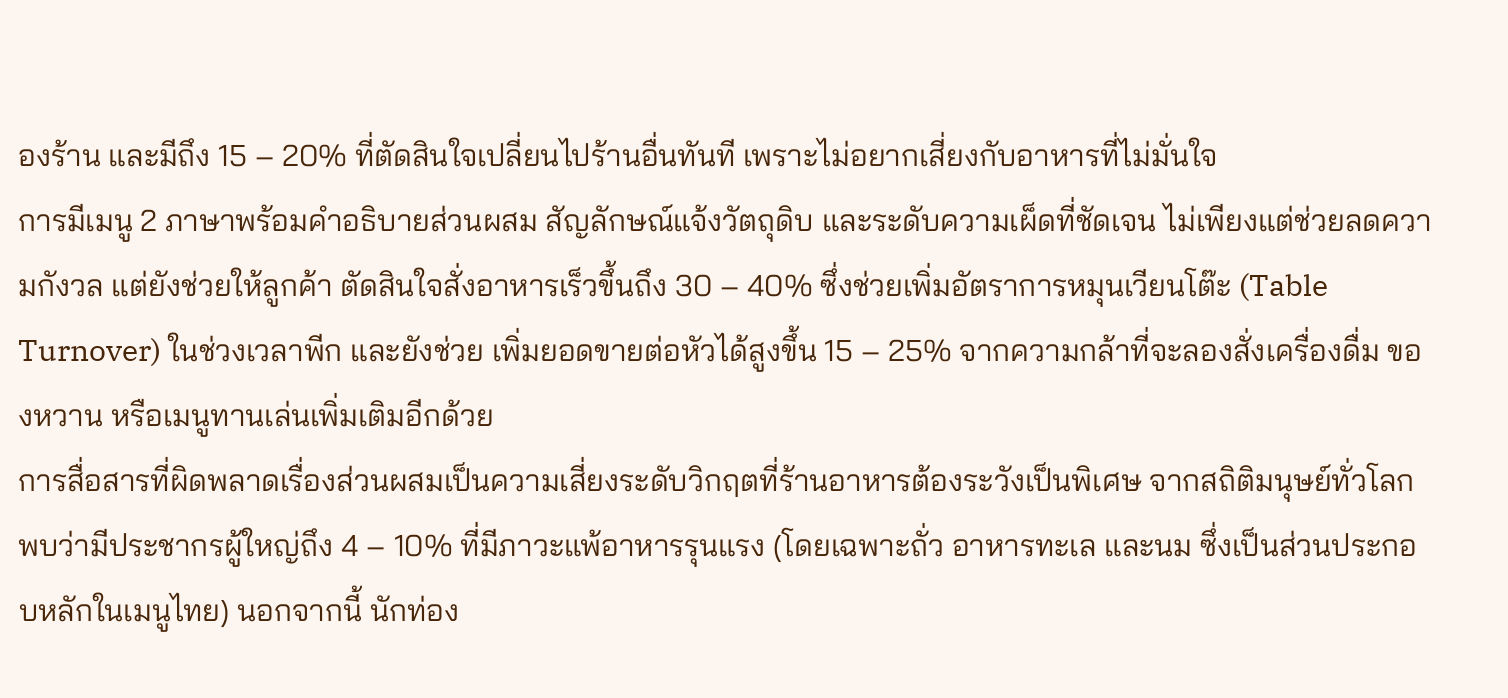องร้าน และมีถึง 15 – 20% ที่ตัดสินใจเปลี่ยนไปร้านอื่นทันที เพราะไม่อยากเสี่ยงกับอาหารที่ไม่มั่นใจ
การมีเมนู 2 ภาษาพร้อมคำอธิบายส่วนผสม สัญลักษณ์แจ้งวัตถุดิบ และระดับความเผ็ดที่ชัดเจน ไม่เพียงแต่ช่วยลดความกังวล แต่ยังช่วยให้ลูกค้า ตัดสินใจสั่งอาหารเร็วขึ้นถึง 30 – 40% ซึ่งช่วยเพิ่มอัตราการหมุนเวียนโต๊ะ (Table Turnover) ในช่วงเวลาพีก และยังช่วย เพิ่มยอดขายต่อหัวได้สูงขึ้น 15 – 25% จากความกล้าที่จะลองสั่งเครื่องดื่ม ของหวาน หรือเมนูทานเล่นเพิ่มเติมอีกด้วย
การสื่อสารที่ผิดพลาดเรื่องส่วนผสมเป็นความเสี่ยงระดับวิกฤตที่ร้านอาหารต้องระวังเป็นพิเศษ จากสถิติมนุษย์ทั่วโลกพบว่ามีประชากรผู้ใหญ่ถึง 4 – 10% ที่มีภาวะแพ้อาหารรุนแรง (โดยเฉพาะถั่ว อาหารทะเล และนม ซึ่งเป็นส่วนประกอบหลักในเมนูไทย) นอกจากนี้ นักท่อง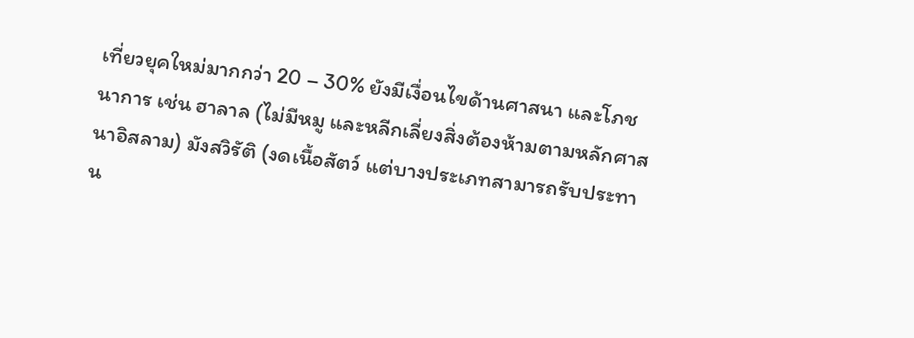เที่ยวยุคใหม่มากกว่า 20 – 30% ยังมีเงื่อนไขด้านศาสนา และโภชนาการ เช่น ฮาลาล (ไม่มีหมู และหลีกเลี่ยงสิ่งต้องห้ามตามหลักศาสนาอิสลาม) มังสวิรัติ (งดเนื้อสัตว์ แต่บางประเภทสามารถรับประทาน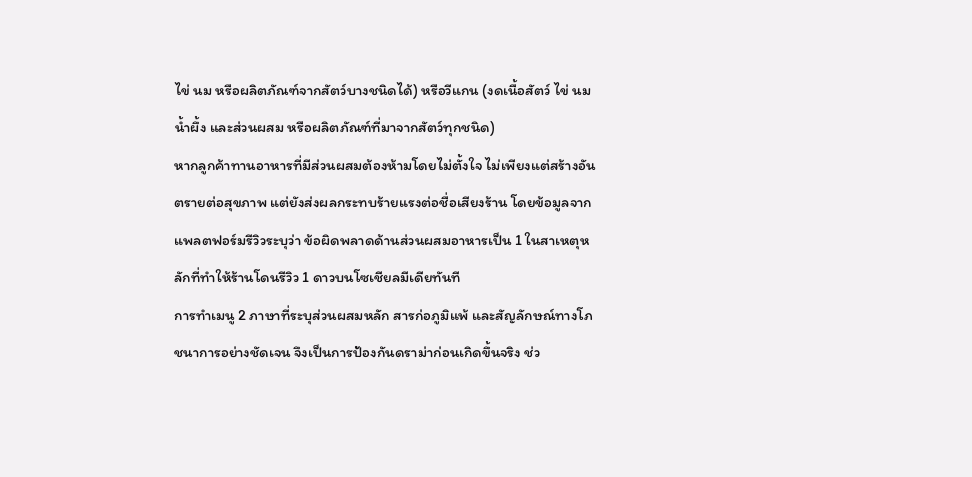ไข่ นม หรือผลิตภัณฑ์จากสัตว์บางชนิดได้) หรือวีแกน (งดเนื้อสัตว์ ไข่ นม น้ำผึ้ง และส่วนผสม หรือผลิตภัณฑ์ที่มาจากสัตว์ทุกชนิด)
หากลูกค้าทานอาหารที่มีส่วนผสมต้องห้ามโดยไม่ตั้งใจ ไม่เพียงแต่สร้างอันตรายต่อสุขภาพ แต่ยังส่งผลกระทบร้ายแรงต่อชื่อเสียงร้าน โดยข้อมูลจากแพลตฟอร์มรีวิวระบุว่า ข้อผิดพลาดด้านส่วนผสมอาหารเป็น 1 ในสาเหตุหลักที่ทำให้ร้านโดนรีวิว 1 ดาวบนโซเชียลมีเดียทันที
การทำเมนู 2 ภาษาที่ระบุส่วนผสมหลัก สารก่อภูมิแพ้ และสัญลักษณ์ทางโภชนาการอย่างชัดเจน จึงเป็นการป้องกันดราม่าก่อนเกิดขึ้นจริง ช่ว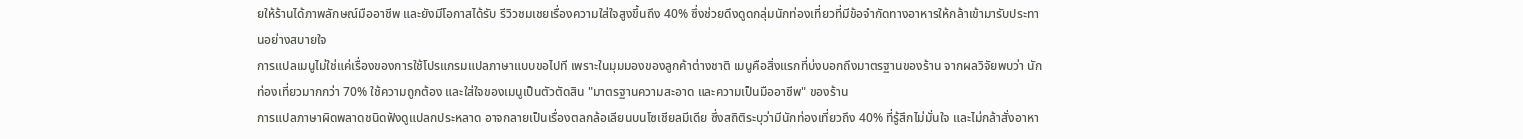ยให้ร้านได้ภาพลักษณ์มืออาชีพ และยังมีโอกาสได้รับ รีวิวชมเชยเรื่องความใส่ใจสูงขึ้นถึง 40% ซึ่งช่วยดึงดูดกลุ่มนักท่องเที่ยวที่มีข้อจำกัดทางอาหารให้กล้าเข้ามารับประทานอย่างสบายใจ
การแปลเมนูไม่ใช่แค่เรื่องของการใช้โปรแกรมแปลภาษาแบบขอไปที เพราะในมุมมองของลูกค้าต่างชาติ เมนูคือสิ่งแรกที่บ่งบอกถึงมาตรฐานของร้าน จากผลวิจัยพบว่า นักท่องเที่ยวมากกว่า 70% ใช้ความถูกต้อง และใส่ใจของเมนูเป็นตัวตัดสิน "มาตรฐานความสะอาด และความเป็นมืออาชีพ" ของร้าน
การแปลภาษาผิดพลาดชนิดฟังดูแปลกประหลาด อาจกลายเป็นเรื่องตลกล้อเลียนบนโซเชียลมีเดีย ซึ่งสถิติระบุว่ามีนักท่องเที่ยวถึง 40% ที่รู้สึกไม่มั่นใจ และไม่กล้าสั่งอาหา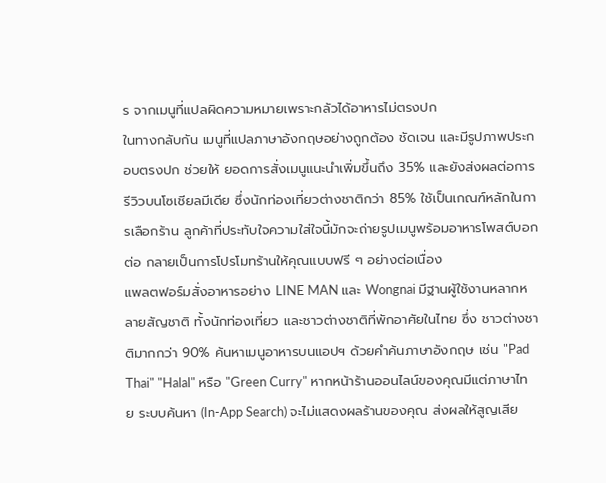ร จากเมนูที่แปลผิดความหมายเพราะกลัวได้อาหารไม่ตรงปก
ในทางกลับกัน เมนูที่แปลภาษาอังกฤษอย่างถูกต้อง ชัดเจน และมีรูปภาพประกอบตรงปก ช่วยให้ ยอดการสั่งเมนูแนะนำเพิ่มขึ้นถึง 35% และยังส่งผลต่อการรีวิวบนโซเชียลมีเดีย ซึ่งนักท่องเที่ยวต่างชาติกว่า 85% ใช้เป็นเกณฑ์หลักในการเลือกร้าน ลูกค้าที่ประทับใจความใส่ใจนี้มักจะถ่ายรูปเมนูพร้อมอาหารโพสต์บอกต่อ กลายเป็นการโปรโมทร้านให้คุณแบบฟรี ๆ อย่างต่อเนื่อง
แพลตฟอร์มสั่งอาหารอย่าง LINE MAN และ Wongnai มีฐานผู้ใช้งานหลากหลายสัญชาติ ทั้งนักท่องเที่ยว และชาวต่างชาติที่พักอาศัยในไทย ซึ่ง ชาวต่างชาติมากกว่า 90% ค้นหาเมนูอาหารบนแอปฯ ด้วยคำค้นภาษาอังกฤษ เช่น "Pad Thai" "Halal" หรือ "Green Curry" หากหน้าร้านออนไลน์ของคุณมีแต่ภาษาไทย ระบบค้นหา (In-App Search) จะไม่แสดงผลร้านของคุณ ส่งผลให้สูญเสีย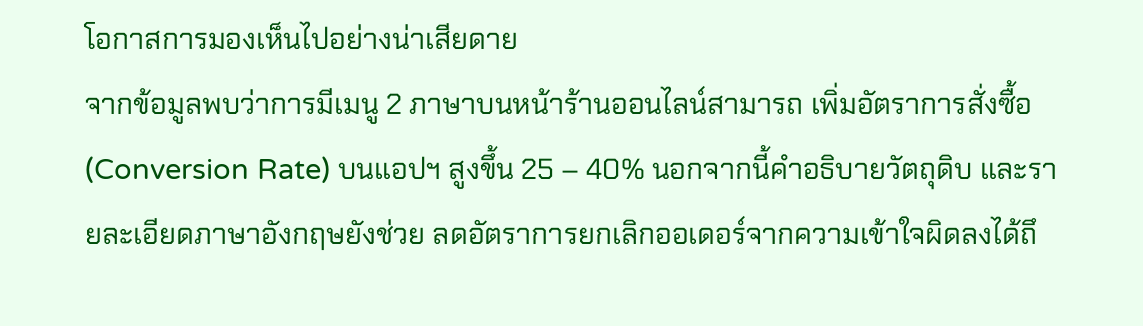โอกาสการมองเห็นไปอย่างน่าเสียดาย
จากข้อมูลพบว่าการมีเมนู 2 ภาษาบนหน้าร้านออนไลน์สามารถ เพิ่มอัตราการสั่งซื้อ (Conversion Rate) บนแอปฯ สูงขึ้น 25 – 40% นอกจากนี้คำอธิบายวัตถุดิบ และรายละเอียดภาษาอังกฤษยังช่วย ลดอัตราการยกเลิกออเดอร์จากความเข้าใจผิดลงได้ถึ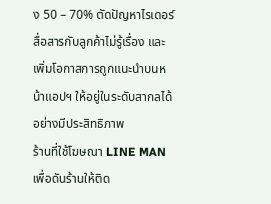ง 50 – 70% ตัดปัญหาไรเดอร์สื่อสารกับลูกค้าไม่รู้เรื่อง และเพิ่มโอกาสการถูกแนะนำบนหน้าแอปฯ ให้อยู่ในระดับสากลได้อย่างมีประสิทธิภาพ
ร้านที่ใช้โฆษณา LINE MAN เพื่อดันร้านให้ติด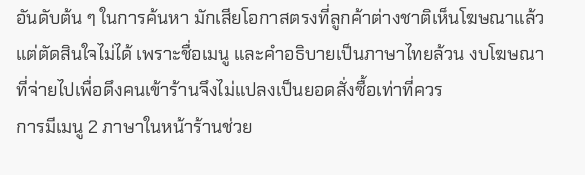อันดับต้น ๆ ในการค้นหา มักเสียโอกาสตรงที่ลูกค้าต่างชาติเห็นโฆษณาแล้วแต่ตัดสินใจไม่ได้ เพราะชื่อเมนู และคำอธิบายเป็นภาษาไทยล้วน งบโฆษณาที่จ่ายไปเพื่อดึงคนเข้าร้านจึงไม่แปลงเป็นยอดสั่งซื้อเท่าที่ควร
การมีเมนู 2 ภาษาในหน้าร้านช่วย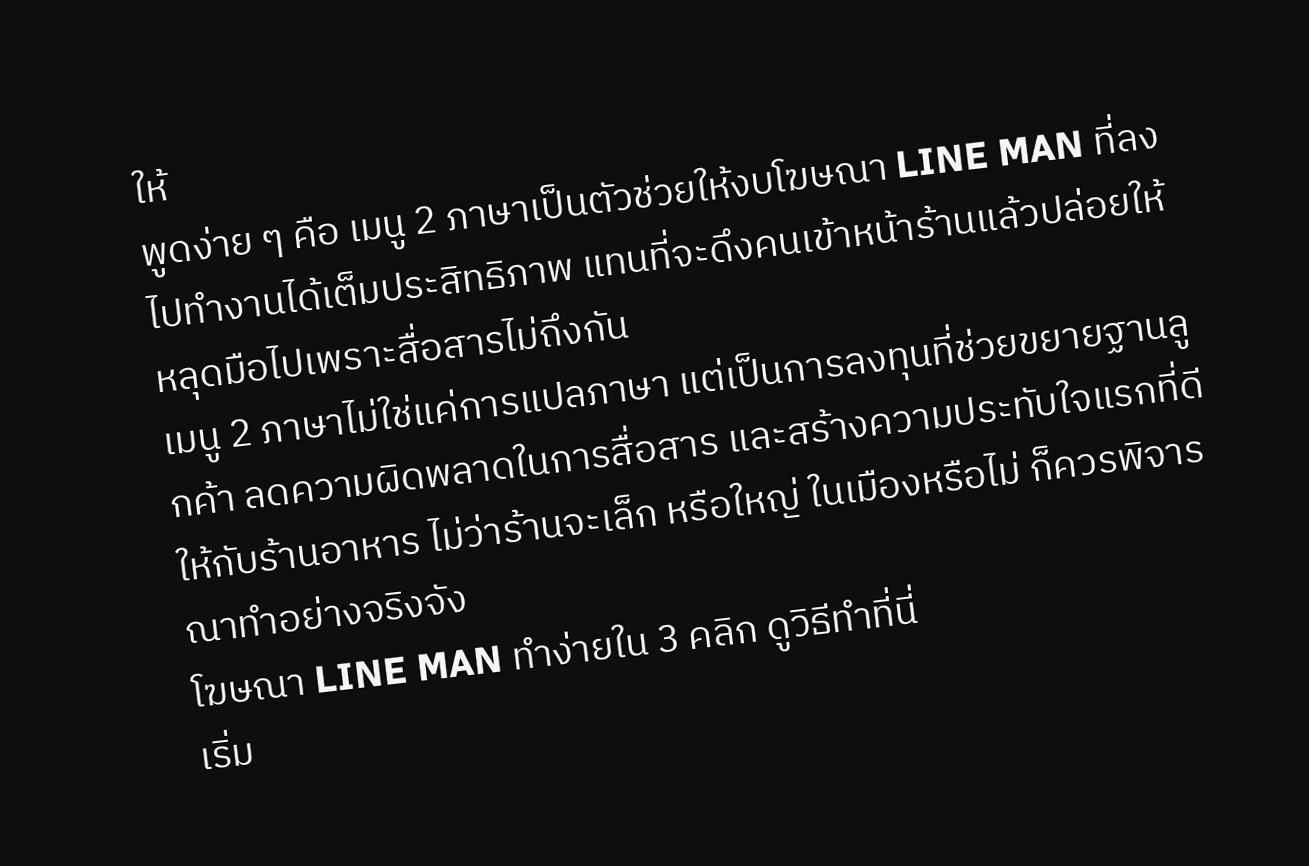ให้
พูดง่าย ๆ คือ เมนู 2 ภาษาเป็นตัวช่วยให้งบโฆษณา LINE MAN ที่ลงไปทำงานได้เต็มประสิทธิภาพ แทนที่จะดึงคนเข้าหน้าร้านแล้วปล่อยให้หลุดมือไปเพราะสื่อสารไม่ถึงกัน
เมนู 2 ภาษาไม่ใช่แค่การแปลภาษา แต่เป็นการลงทุนที่ช่วยขยายฐานลูกค้า ลดความผิดพลาดในการสื่อสาร และสร้างความประทับใจแรกที่ดีให้กับร้านอาหาร ไม่ว่าร้านจะเล็ก หรือใหญ่ ในเมืองหรือไม่ ก็ควรพิจารณาทำอย่างจริงจัง
โฆษณา LINE MAN ทำง่ายใน 3 คลิก ดูวิธีทำที่นี่
เริ่ม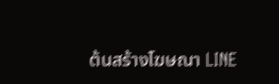ต้นสร้างโฆษณา LINE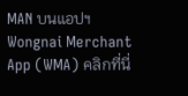MAN บนแอปฯ Wongnai Merchant App (WMA) คลิกที่นี่